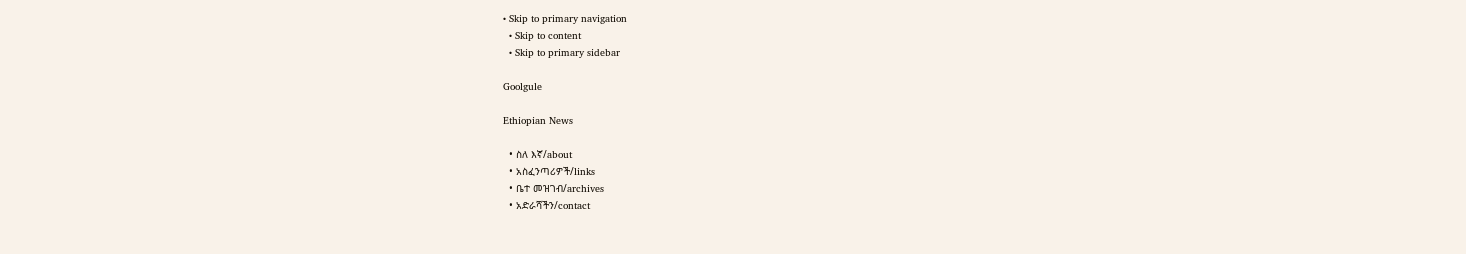• Skip to primary navigation
  • Skip to content
  • Skip to primary sidebar

Goolgule

Ethiopian News

  • ስለ እኛ/about
  • አስፈንጣሪዎች/links
  • ቤተ መዝገብ/archives
  • አድራሻችን/contact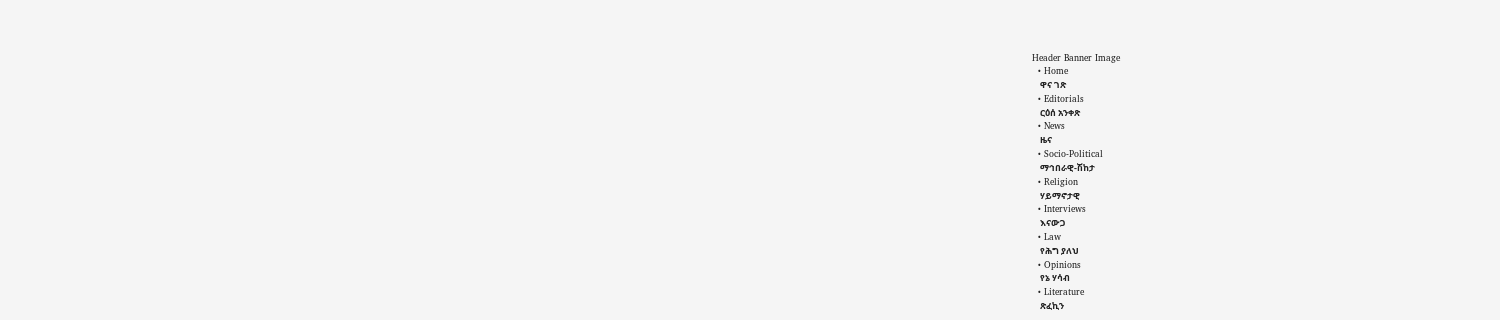Header Banner Image
  • Home
    ዋና ገጽ
  • Editorials
    ርዕሰ አንቀጽ
  • News
    ዜና
  • Socio-Political
    ማኅበራዊ-ሽከታ
  • Religion
    ሃይማኖታዊ
  • Interviews
    እናውጋ
  • Law
    የሕግ ያለህ
  • Opinions
    የኔ ሃሳብ
  • Literature
    ጽፈኪን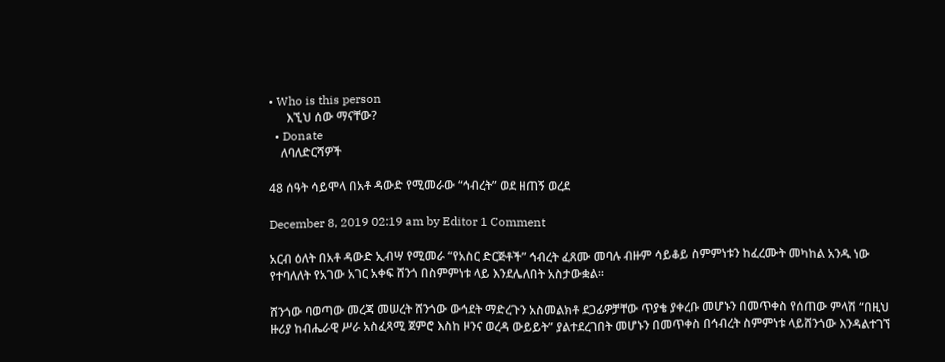• Who is this person
      እኚህ ሰው ማናቸው?
  • Donate
    ለባለድርሻዎች

48 ሰዓት ሳይሞላ በአቶ ዳውድ የሚመራው “ኅብረት” ወደ ዘጠኝ ወረደ

December 8, 2019 02:19 am by Editor 1 Comment

አርብ ዕለት በአቶ ዳውድ ኢብሣ የሚመራ “የአስር ድርጅቶች” ኅብረት ፈጸሙ መባሉ ብዙም ሳይቆይ ስምምነቱን ከፈረሙት መካከል አንዱ ነው የተባለለት የአገው አገር አቀፍ ሸንጎ በስምምነቱ ላይ እንደሌለበት አስታውቋል።

ሸንጎው ባወጣው መረጃ መሠረት ሸንጎው ውኅደት ማድረጉን አስመልክቶ ደጋፊዎቻቸው ጥያቄ ያቀረቡ መሆኑን በመጥቀስ የሰጠው ምላሽ “በዚህ ዙሪያ ከብሔራዊ ሥራ አስፈጻሚ ጀምሮ እስከ ዞንና ወረዳ ውይይት” ያልተደረገበት መሆኑን በመጥቀስ በኅብረት ስምምነቱ ላይሸንጎው እንዳልተገኘ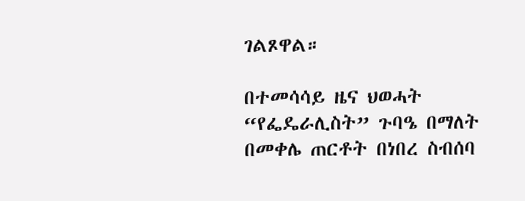ገልጾዋል።

በተመሳሳይ ዜና ህወሓት “የፌዴራሊስት” ጉባዔ በማለት በመቀሌ ጠርቶት በነበረ ስብሰባ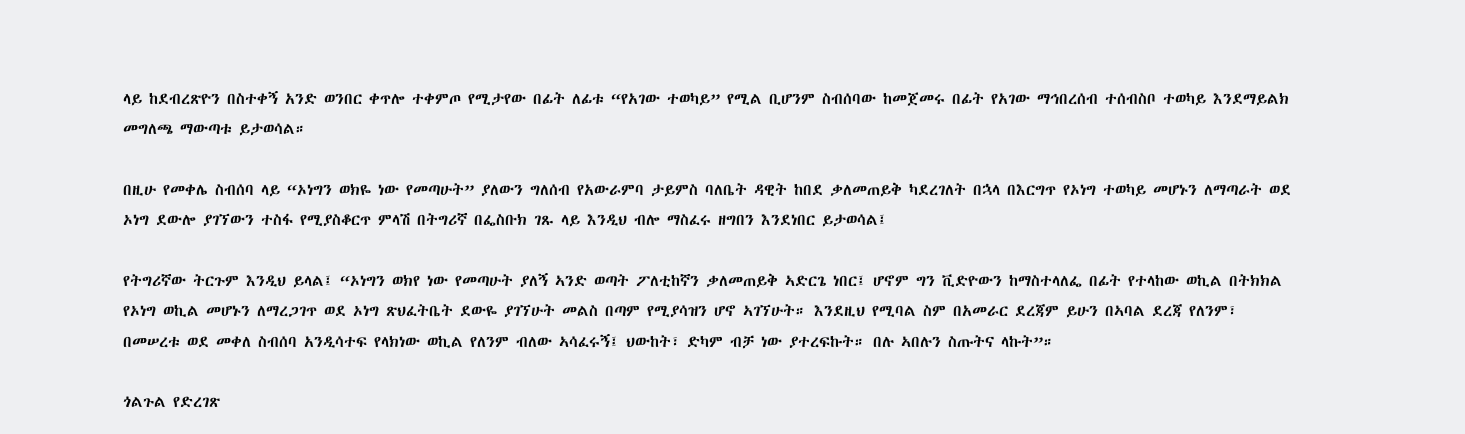ላይ ከደብረጽዮን በስተቀኝ አንድ ወንበር ቀጥሎ ተቀምጦ የሚታየው በፊት ለፊቱ “የአገው ተወካይ” የሚል ቢሆንም ስብሰባው ከመጀመሩ በፊት የአገው ማኅበረሰብ ተሰብስቦ ተወካይ እንደማይልክ መግለጫ ማውጣቱ ይታወሳል።

በዚሁ የመቀሌ ስብሰባ ላይ “ኦነግን ወክዬ ነው የመጣሁት” ያለውን ግለሰብ የአውራምባ ታይምስ ባለቤት ዳዊት ከበደ ቃለመጠይቅ ካደረገለት በኋላ በእርግጥ የኦነግ ተወካይ መሆኑን ለማጣራት ወደ ኦነግ ደውሎ ያገኘውን ተስፋ የሚያስቆርጥ ምላሽ በትግሪኛ በፌስቡክ ገጹ ላይ እንዲህ ብሎ ማስፈሩ ዘግበን እንደነበር ይታወሳል፤

የትግሪኛው ትርጉም እንዲህ ይላል፤ “ኦነግን ወክየ ነው የመጣሁት ያለኝ ኣንድ ወጣት ፖለቲከኛን ቃለመጠይቅ ኣድርጌ ነበር፤ ሆኖም ግን ቪድዮውን ከማስተላለፌ በፊት የተላከው ወኪል በትክክል የኦነግ ወኪል መሆኑን ለማረጋገጥ ወደ ኦነግ ጽህፈትቤት ደውዬ ያገኘሁት መልስ በጣም የሚያሳዝን ሆኖ ኣገኘሁት። እንደዚህ የሚባል ስም በአመራር ደረጃም ይሁን በኣባል ደረጃ የለንም፣ በመሠረቱ ወደ መቀለ ስብሰባ አንዲሳተፍ የላክነው ወኪል የለንም ብለው ኣሳፈሩኝ፤ ህውከት፣ ድካም ብቻ ነው ያተረፍኩት። በሉ ኣበሉን ስጡትና ላኩት”።

ጎልጉል የድረገጽ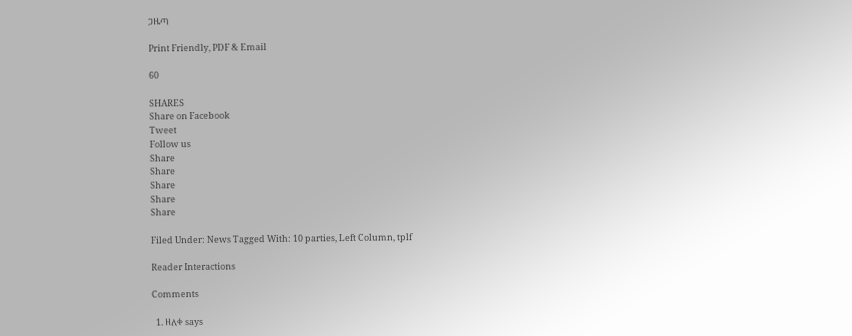ጋዜጣ

Print Friendly, PDF & Email

60

SHARES
Share on Facebook
Tweet
Follow us
Share
Share
Share
Share
Share

Filed Under: News Tagged With: 10 parties, Left Column, tplf

Reader Interactions

Comments

  1. ዘለቀ says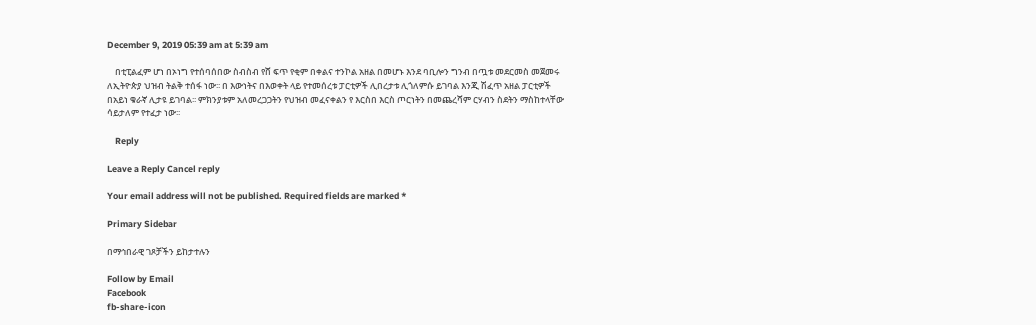December 9, 2019 05:39 am at 5:39 am

    በቲፒልፈም ሆነ በኦነግ የተሰባሰበው ስብስብ የሸ ፍጥ የቂም በቀልና ተንኮል አዘል በመሆኑ እንደ ባቢሎን ግንብ በጧቱ መደርመስ መጀመሩ ለኢትዮጵያ ህዝብ ትልቅ ተሰፋ ነው፡፡ በ እውነትና በእወቀት ላይ የተመሰረቱ ፓርቲዎች ሊበረታቱ ሊጎለምሱ ይገባል እንጂ ሽፈጥ አዘል ፓርቲዎች በአይነ ቁራኛ ሊታዩ ይገባል፡፡ ምክንያቱም አለመረጋጋትን የህዝብ መፈናቀልን የ እርስበ እርስ ጦርነትን በመጨረሻም ርሃብን ስደትን ማስከተላቸው ሳይታለም የተፈታ ነው፡፡

    Reply

Leave a Reply Cancel reply

Your email address will not be published. Required fields are marked *

Primary Sidebar

በማኅበራዊ ገጾቻችን ይከታተሉን

Follow by Email
Facebook
fb-share-icon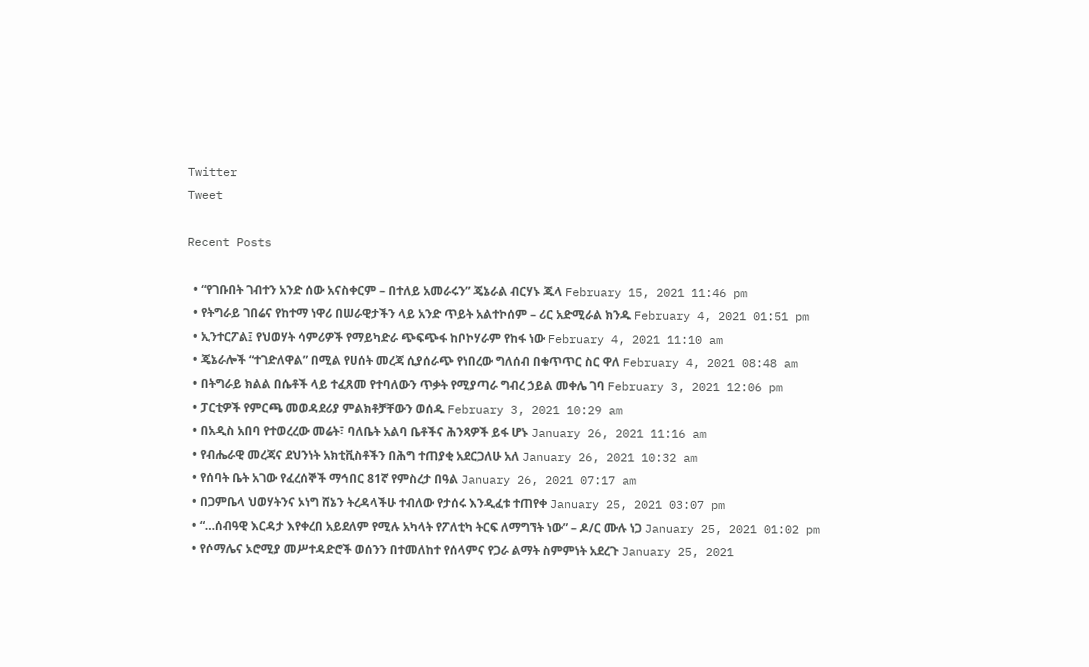Twitter
Tweet

Recent Posts

  • “የገቡበት ገብተን አንድ ሰው አናስቀርም – በተለይ አመራሩን” ጄኔራል ብርሃኑ ጁላ February 15, 2021 11:46 pm
  • የትግራይ ገበሬና የከተማ ነዋሪ በሠራዊታችን ላይ አንድ ጥይት አልተኮሰም – ሪር አድሚራል ክንዱ February 4, 2021 01:51 pm
  • ኢንተርፖል፤ የህወሃት ሳምሪዎች የማይካድራ ጭፍጭፋ ከቦኮሃራም የከፋ ነው February 4, 2021 11:10 am
  • ጄኔራሎች “ተገድለዋል” በሚል የሀሰት መረጃ ሲያሰራጭ የነበረው ግለሰብ በቁጥጥር ስር ዋለ February 4, 2021 08:48 am
  • በትግራይ ክልል በሴቶች ላይ ተፈጸመ የተባለውን ጥቃት የሚያጣራ ግብረ ኃይል መቀሌ ገባ February 3, 2021 12:06 pm
  • ፓርቲዎች የምርጫ መወዳደሪያ ምልክቶቻቸውን ወሰዱ February 3, 2021 10:29 am
  • በአዲስ አበባ የተወረረው መሬት፣ ባለቤት አልባ ቤቶችና ሕንጻዎች ይፋ ሆኑ January 26, 2021 11:16 am
  • የብሔራዊ መረጃና ደህንነት አክቲቪስቶችን በሕግ ተጠያቂ አደርጋለሁ አለ January 26, 2021 10:32 am
  • የሰባት ቤት አገው የፈረሰኞች ማኅበር 81ኛ የምስረታ በዓል January 26, 2021 07:17 am
  • በጋምቤላ ህወሃትንና ኦነግ ሸኔን ትረዳላችሁ ተብለው የታሰሩ እንዲፈቱ ተጠየቀ January 25, 2021 03:07 pm
  • “…ሰብዓዊ እርዳታ እየቀረበ አይደለም የሚሉ አካላት የፖለቲካ ትርፍ ለማግኘት ነው” – ዶ/ር ሙሉ ነጋ January 25, 2021 01:02 pm
  • የሶማሌና ኦሮሚያ መሥተዳድሮች ወሰንን በተመለከተ የሰላምና የጋራ ልማት ስምምነት አደረጉ January 25, 2021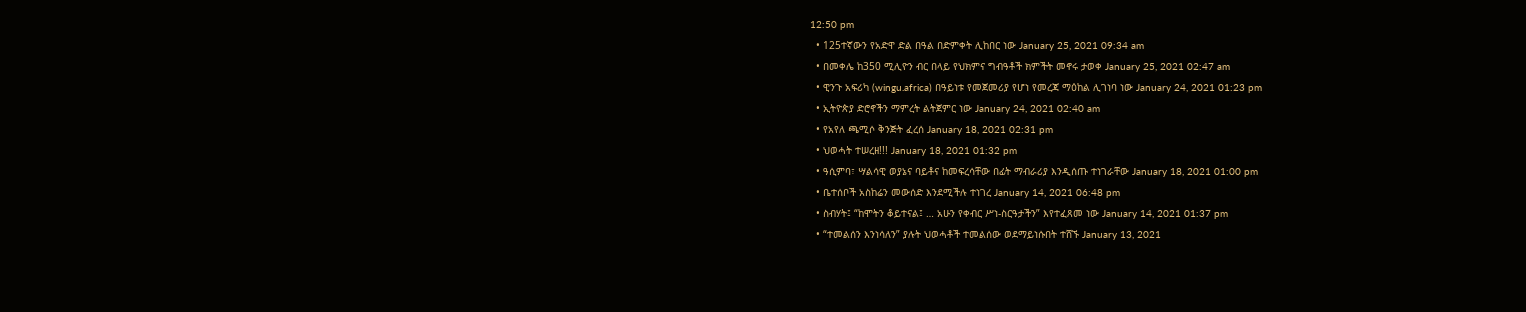12:50 pm
  • 125ተኛውን የአድዋ ድል በዓል በድምቀት ሊከበር ነው January 25, 2021 09:34 am
  • በመቀሌ ከ350 ሚሊዮን ብር በላይ የህክምና ግብዓቶች ክምችት መኖሩ ታወቀ January 25, 2021 02:47 am
  • ዊንጉ አፍሪካ (wingu.africa) በዓይነቱ የመጀመሪያ የሆነ የመረጃ ማዕከል ሊገነባ ነው January 24, 2021 01:23 pm
  • ኢትዮጵያ ድሮኖችን ማምረት ልትጀምር ነው January 24, 2021 02:40 am
  • የአየለ ጫሚሶ ቅንጅት ፈረሰ January 18, 2021 02:31 pm
  • ህወሓት ተሠረዘ!!! January 18, 2021 01:32 pm
  • ዓሲምባ፣ ሣልሳዊ ወያኔና ባይቶና ከመፍረሳቸው በፊት ማብራሪያ እንዲሰጡ ተነገራቸው January 18, 2021 01:00 pm
  • ቤተሰቦች አስከሬን መውሰድ እንደሚችሉ ተነገረ January 14, 2021 06:48 pm
  • ስብሃት፤ “ከሞትን ቆይተናል፤ … አሁን የቀብር ሥነ-ስርዓታችን” እየተፈጸመ ነው January 14, 2021 01:37 pm
  • “ተመልሰን እንነሳለን” ያሉት ህወሓቶች ተመልሰው ወደማይነሱበት ተሸኙ January 13, 2021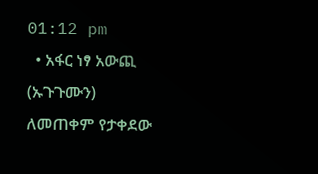01:12 pm
  • አፋር ነፃ አውጪ (ኡጉጉሙን) ለመጠቀም የታቀደው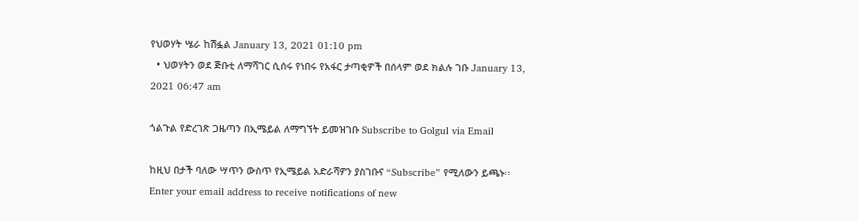የህወሃት ሤራ ከሽፏል January 13, 2021 01:10 pm
  • ህወሃትን ወደ ጅቡቲ ለማሻገር ሲሰሩ የነበሩ የአፋር ታጣቂዎች በሰላም ወደ ክልሉ ገቡ January 13, 2021 06:47 am

ጎልጉል የድረገጽ ጋዜጣን በኢሜይል ለማግኘት ይመዝገቡ Subscribe to Golgul via Email

ከዚህ በታች ባለው ሣጥን ውስጥ የኢሜይል አድራሻዎን ያስገቡና “Subscribe” የሚለውን ይጫኑ፡፡
Enter your email address to receive notifications of new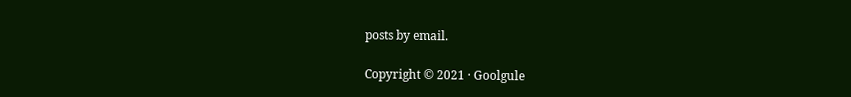posts by email.

Copyright © 2021 · Goolgule